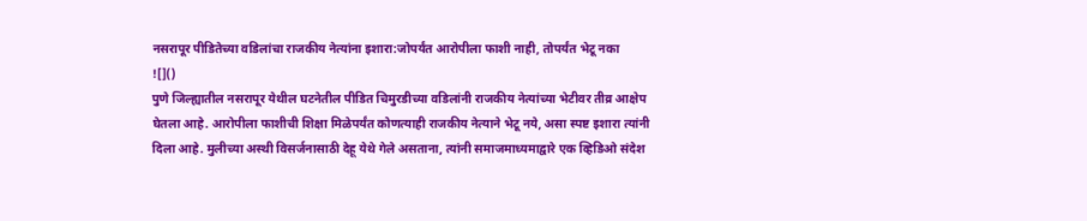नसरापूर पीडितेच्या वडिलांचा राजकीय नेत्यांना इशारा:जोपर्यंत आरोपीला फाशी नाही, तोपर्यंत भेटू नका
![]()
पुणे जिल्ह्यातील नसरापूर येथील घटनेतील पीडित चिमुरडीच्या वडिलांनी राजकीय नेत्यांच्या भेटीवर तीव्र आक्षेप घेतला आहे. आरोपीला फाशीची शिक्षा मिळेपर्यंत कोणत्याही राजकीय नेत्याने भेटू नये, असा स्पष्ट इशारा त्यांनी दिला आहे. मुलीच्या अस्थी विसर्जनासाठी देहू येथे गेले असताना, त्यांनी समाजमाध्यमाद्वारे एक व्हिडिओ संदेश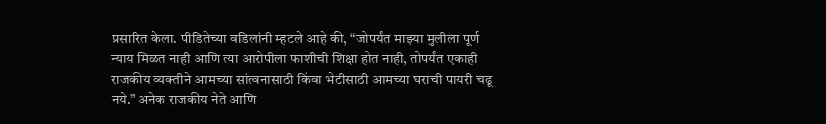प्रसारित केला. पीडितेच्या वडिलांनी म्हटले आहे की, “जोपर्यंत माझ्या मुलीला पूर्ण न्याय मिळत नाही आणि त्या आरोपीला फाशीची शिक्षा होत नाही, तोपर्यंत एकाही राजकीय व्यक्तीने आमच्या सांत्वनासाठी किंवा भेटीसाठी आमच्या घराची पायरी चढू नये.” अनेक राजकीय नेते आणि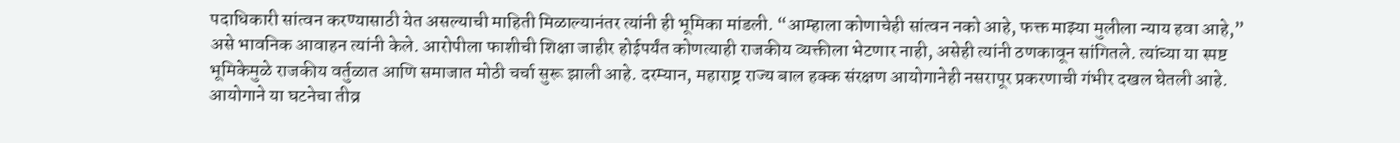पदाधिकारी सांत्वन करण्यासाठी येत असल्याची माहिती मिळाल्यानंतर त्यांनी ही भूमिका मांडली. “आम्हाला कोणाचेही सांत्वन नको आहे, फक्त माझ्या मुलीला न्याय हवा आहे,” असे भावनिक आवाहन त्यांनी केले. आरोपीला फाशीची शिक्षा जाहीर होईपर्यंत कोणत्याही राजकीय व्यक्तीला भेटणार नाही, असेही त्यांनी ठणकावून सांगितले. त्यांच्या या स्पष्ट भूमिकेमुळे राजकीय वर्तुळात आणि समाजात मोठी चर्चा सुरू झाली आहे. दरम्यान, महाराष्ट्र राज्य बाल हक्क संरक्षण आयोगानेही नसरापूर प्रकरणाची गंभीर दखल घेतली आहे. आयोगाने या घटनेचा तीव्र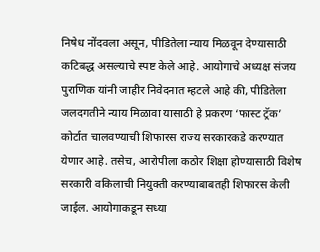निषेध नोंदवला असून, पीडितेला न्याय मिळवून देण्यासाठी कटिबद्ध असल्याचे स्पष्ट केले आहे. आयोगाचे अध्यक्ष संजय पुराणिक यांनी जाहीर निवेदनात म्हटले आहे की, पीडितेला जलदगतीने न्याय मिळावा यासाठी हे प्रकरण ‘फास्ट ट्रॅक’ कोर्टात चालवण्याची शिफारस राज्य सरकारकडे करण्यात येणार आहे. तसेच, आरोपीला कठोर शिक्षा होण्यासाठी विशेष सरकारी वकिलाची नियुक्ती करण्याबाबतही शिफारस केली जाईल. आयोगाकडून सध्या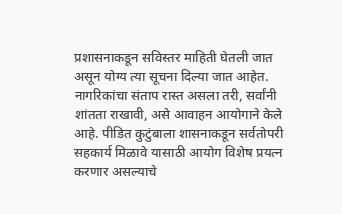प्रशासनाकडून सविस्तर माहिती घेतली जात असून योग्य त्या सूचना दिल्या जात आहेत. नागरिकांचा संताप रास्त असला तरी, सर्वांनी शांतता राखावी, असे आवाहन आयोगाने केले आहे. पीडित कुटुंबाला शासनाकडून सर्वतोपरी सहकार्य मिळावे यासाठी आयोग विशेष प्रयत्न करणार असल्याचे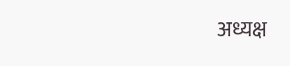अध्यक्ष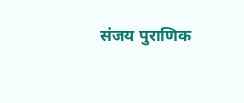संजय पुराणिक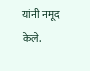यांनी नमूद केले.